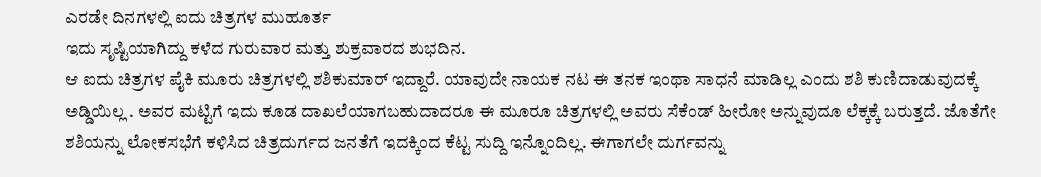ಎರಡೇ ದಿನಗಳಲ್ಲಿ ಐದು ಚಿತ್ರಗಳ ಮುಹೂರ್ತ
ಇದು ಸೃಷ್ಟಿಯಾಗಿದ್ದು ಕಳೆದ ಗುರುವಾರ ಮತ್ತು ಶುಕ್ರವಾರದ ಶುಭದಿನ.
ಆ ಐದು ಚಿತ್ರಗಳ ಪೈಕಿ ಮೂರು ಚಿತ್ರಗಳಲ್ಲಿ ಶಶಿಕುಮಾರ್ ಇದ್ದಾರೆ. ಯಾವುದೇ ನಾಯಕ ನಟ ಈ ತನಕ ಇಂಥಾ ಸಾಧನೆ ಮಾಡಿಲ್ಲ ಎಂದು ಶಶಿ ಕುಣಿದಾಡುವುದಕ್ಕೆ ಅಡ್ಡಿಯಿಲ್ಲ . ಅವರ ಮಟ್ಟಿಗೆ ಇದು ಕೂಡ ದಾಖಲೆಯಾಗಬಹುದಾದರೂ ಈ ಮೂರೂ ಚಿತ್ರಗಳಲ್ಲಿ ಅವರು ಸೆಕೆಂಡ್ ಹೀರೋ ಅನ್ನುವುದೂ ಲೆಕ್ಕಕ್ಕೆ ಬರುತ್ತದೆ. ಜೊತೆಗೇ ಶಶಿಯನ್ನು ಲೋಕಸಭೆಗೆ ಕಳಿಸಿದ ಚಿತ್ರದುರ್ಗದ ಜನತೆಗೆ ಇದಕ್ಕಿಂದ ಕೆಟ್ಟ ಸುದ್ದಿ ಇನ್ನೊಂದಿಲ್ಲ. ಈಗಾಗಲೇ ದುರ್ಗವನ್ನು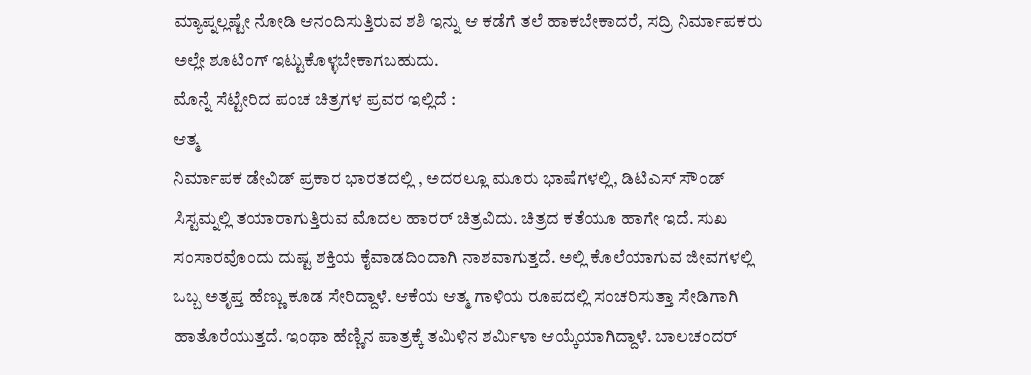ಮ್ಯಾಪ್ನಲ್ಲಷ್ಟೇ ನೋಡಿ ಆನಂದಿಸುತ್ತಿರುವ ಶಶಿ ಇನ್ನು ಆ ಕಡೆಗೆ ತಲೆ ಹಾಕಬೇಕಾದರೆ, ಸದ್ರಿ ನಿರ್ಮಾಪಕರು ಅಲ್ಲೇ ಶೂಟಿಂಗ್ ಇಟ್ಟುಕೊಳ್ಳಬೇಕಾಗಬಹುದು.
ಮೊನ್ನೆ ಸೆಟ್ಟೇರಿದ ಪಂಚ ಚಿತ್ರಗಳ ಪ್ರವರ ಇಲ್ಲಿದೆ :
ಆತ್ಮ
ನಿರ್ಮಾಪಕ ಡೇವಿಡ್ ಪ್ರಕಾರ ಭಾರತದಲ್ಲಿ , ಅದರಲ್ಲೂ ಮೂರು ಭಾಷೆಗಳಲ್ಲಿ, ಡಿಟಿಎಸ್ ಸೌಂಡ್ ಸಿಸ್ಟಮ್ನಲ್ಲಿ ತಯಾರಾಗುತ್ತಿರುವ ಮೊದಲ ಹಾರರ್ ಚಿತ್ರವಿದು. ಚಿತ್ರದ ಕತೆಯೂ ಹಾಗೇ ಇದೆ. ಸುಖ ಸಂಸಾರವೊಂದು ದುಷ್ಟ ಶಕ್ತಿಯ ಕೈವಾಡದಿಂದಾಗಿ ನಾಶವಾಗುತ್ತದೆ. ಅಲ್ಲಿ ಕೊಲೆಯಾಗುವ ಜೀವಗಳಲ್ಲಿ ಒಬ್ಬ ಅತೃಪ್ತ ಹೆಣ್ಣು ಕೂಡ ಸೇರಿದ್ದಾಳೆ. ಆಕೆಯ ಆತ್ಮ ಗಾಳಿಯ ರೂಪದಲ್ಲಿ ಸಂಚರಿಸುತ್ತಾ ಸೇಡಿಗಾಗಿ ಹಾತೊರೆಯುತ್ತದೆ. ಇಂಥಾ ಹೆಣ್ಣಿನ ಪಾತ್ರಕ್ಕೆ ತಮಿಳಿನ ಶರ್ಮಿಳಾ ಆಯ್ಕೆಯಾಗಿದ್ದಾಳೆ. ಬಾಲಚಂದರ್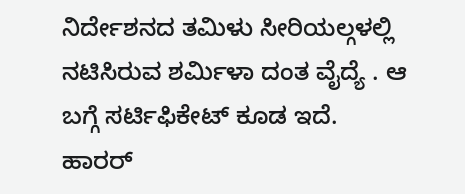ನಿರ್ದೇಶನದ ತಮಿಳು ಸೀರಿಯಲ್ಗಳಲ್ಲಿ ನಟಿಸಿರುವ ಶರ್ಮಿಳಾ ದಂತ ವೈದ್ಯೆ . ಆ ಬಗ್ಗೆ ಸರ್ಟಿಫಿಕೇಟ್ ಕೂಡ ಇದೆ. ಹಾರರ್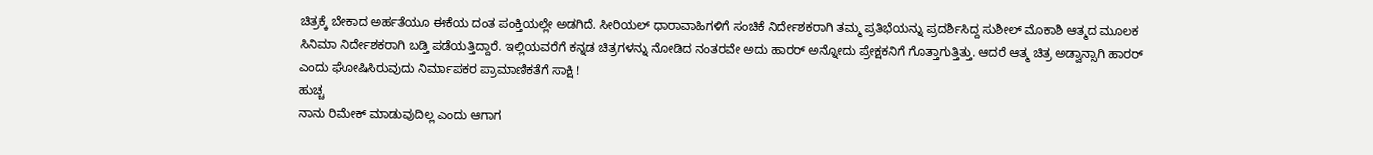ಚಿತ್ರಕ್ಕೆ ಬೇಕಾದ ಅರ್ಹತೆಯೂ ಈಕೆಯ ದಂತ ಪಂಕ್ತಿಯಲ್ಲೇ ಅಡಗಿದೆ. ಸೀರಿಯಲ್ ಧಾರಾವಾಹಿಗಳಿಗೆ ಸಂಚಿಕೆ ನಿರ್ದೇಶಕರಾಗಿ ತಮ್ಮ ಪ್ರತಿಭೆಯನ್ನು ಪ್ರದರ್ಶಿಸಿದ್ದ ಸುಶೀಲ್ ಮೊಕಾಶಿ ಆತ್ಮದ ಮೂಲಕ ಸಿನಿಮಾ ನಿರ್ದೇಶಕರಾಗಿ ಬಡ್ತಿ ಪಡೆಯತ್ತಿದ್ದಾರೆ. ಇಲ್ಲಿಯವರೆಗೆ ಕನ್ನಡ ಚಿತ್ರಗಳನ್ನು ನೋಡಿದ ನಂತರವೇ ಅದು ಹಾರರ್ ಅನ್ನೋದು ಪ್ರೇಕ್ಷಕನಿಗೆ ಗೊತ್ತಾಗುತ್ತಿತ್ತು. ಆದರೆ ಆತ್ಮ ಚಿತ್ರ ಅಡ್ವಾನ್ಸಾಗಿ ಹಾರರ್ ಎಂದು ಘೋಷಿಸಿರುವುದು ನಿರ್ಮಾಪಕರ ಪ್ರಾಮಾಣಿಕತೆಗೆ ಸಾಕ್ಷಿ !
ಹುಚ್ಚ
ನಾನು ರಿಮೇಕ್ ಮಾಡುವುದಿಲ್ಲ ಎಂದು ಆಗಾಗ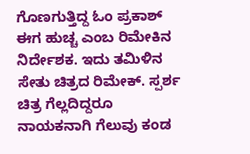ಗೊಣಗುತ್ತಿದ್ದ ಓಂ ಪ್ರಕಾಶ್ ಈಗ ಹುಚ್ಚ ಎಂಬ ರಿಮೇಕಿನ ನಿರ್ದೇಶಕ. ಇದು ತಮಿಳಿನ ಸೇತು ಚಿತ್ರದ ರಿಮೇಕ್. ಸ್ಪರ್ಶ ಚಿತ್ರ ಗೆಲ್ಲದಿದ್ದರೂ ನಾಯಕನಾಗಿ ಗೆಲುವು ಕಂಡ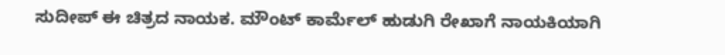ಸುದೀಪ್ ಈ ಚಿತ್ರದ ನಾಯಕ. ಮೌಂಟ್ ಕಾರ್ಮೆಲ್ ಹುಡುಗಿ ರೇಖಾಗೆ ನಾಯಕಿಯಾಗಿ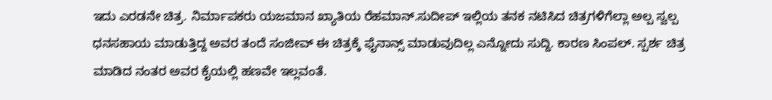ಇದು ಎರಡನೇ ಚಿತ್ರ. ನಿರ್ಮಾಪಕರು ಯಜಮಾನ ಖ್ಯಾತಿಯ ರೆಹಮಾನ್.ಸುದೀಪ್ ಇಲ್ಲಿಯ ತನಕ ನಟಿಸಿದ ಚಿತ್ರಗಳಿಗೆಲ್ಲಾ ಅಲ್ಪ ಸ್ವಲ್ಪ ಧನಸಹಾಯ ಮಾಡುತ್ತಿದ್ದ ಅವರ ತಂದೆ ಸಂಜೀವ್ ಈ ಚಿತ್ರಕ್ಕೆ ಫೈನಾನ್ಸ್ ಮಾಡುವುದಿಲ್ಲ ಎನ್ನೋದು ಸುದ್ದಿ. ಕಾರಣ ಸಿಂಪಲ್. ಸ್ಪರ್ಶ ಚಿತ್ರ ಮಾಡಿದ ನಂತರ ಅವರ ಕೈಯಲ್ಲಿ ಹಣವೇ ಇಲ್ಲವಂತೆ.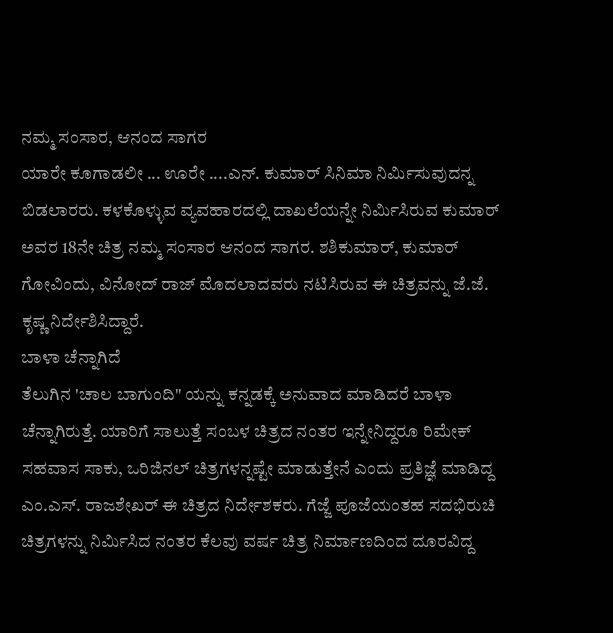ನಮ್ಮ ಸಂಸಾರ, ಆನಂದ ಸಾಗರ
ಯಾರೇ ಕೂಗಾಡಲೀ ... ಊರೇ ....ಎನ್. ಕುಮಾರ್ ಸಿನಿಮಾ ನಿರ್ಮಿಸುವುದನ್ನ ಬಿಡಲಾರರು. ಕಳಕೊಳ್ಳುವ ವ್ಯವಹಾರದಲ್ಲಿ ದಾಖಲೆಯನ್ನೇ ನಿರ್ಮಿಸಿರುವ ಕುಮಾರ್ ಅವರ 18ನೇ ಚಿತ್ರ ನಮ್ಮ ಸಂಸಾರ ಆನಂದ ಸಾಗರ. ಶಶಿಕುಮಾರ್, ಕುಮಾರ್ ಗೋವಿಂದು, ವಿನೋದ್ ರಾಜ್ ಮೊದಲಾದವರು ನಟಿಸಿರುವ ಈ ಚಿತ್ರವನ್ನು ಜೆ.ಜೆ. ಕೃಷ್ಣ ನಿರ್ದೇಶಿಸಿದ್ದಾರೆ.
ಬಾಳಾ ಚೆನ್ನಾಗಿದೆ
ತೆಲುಗಿನ 'ಚಾಲ ಬಾಗುಂದಿ" ಯನ್ನು ಕನ್ನಡಕ್ಕೆ ಅನುವಾದ ಮಾಡಿದರೆ ಬಾಳಾ ಚೆನ್ನಾಗಿರುತ್ತೆ. ಯಾರಿಗೆ ಸಾಲುತ್ತೆ ಸಂಬಳ ಚಿತ್ರದ ನಂತರ ಇನ್ನೇನಿದ್ದರೂ ರಿಮೇಕ್ ಸಹವಾಸ ಸಾಕು, ಒರಿಜಿನಲ್ ಚಿತ್ರಗಳನ್ನಷ್ಟೇ ಮಾಡುತ್ತೇನೆ ಎಂದು ಪ್ರತಿಜ್ಞೆ ಮಾಡಿದ್ದ ಎಂ.ಎಸ್. ರಾಜಶೇಖರ್ ಈ ಚಿತ್ರದ ನಿರ್ದೇಶಕರು. ಗೆಜ್ಜೆ ಪೂಜೆಯಂತಹ ಸದಭಿರುಚಿ ಚಿತ್ರಗಳನ್ನು ನಿರ್ಮಿಸಿದ ನಂತರ ಕೆಲವು ವರ್ಷ ಚಿತ್ರ ನಿರ್ಮಾಣದಿಂದ ದೂರವಿದ್ದ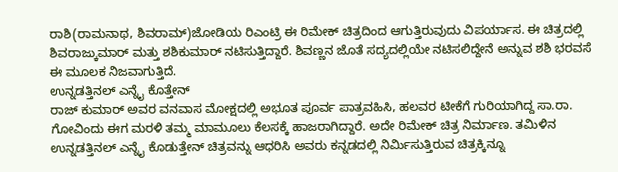ರಾಶಿ(ರಾಮನಾಥ, ಶಿವರಾಮ್)ಜೋಡಿಯ ರಿಎಂಟ್ರಿ ಈ ರಿಮೇಕ್ ಚಿತ್ರದಿಂದ ಆಗುತ್ತಿರುವುದು ವಿಪರ್ಯಾಸ. ಈ ಚಿತ್ರದಲ್ಲಿ ಶಿವರಾಜ್ಕುಮಾರ್ ಮತ್ತು ಶಶಿಕುಮಾರ್ ನಟಿಸುತ್ತಿದ್ದಾರೆ. ಶಿವಣ್ಣನ ಜೊತೆ ಸದ್ಯದಲ್ಲಿಯೇ ನಟಿಸಲಿದ್ದೇನೆ ಅನ್ನುವ ಶಶಿ ಭರವಸೆ ಈ ಮೂಲಕ ನಿಜವಾಗುತ್ತಿದೆ.
ಉನ್ನಡತ್ತಿನಲ್ ಎನ್ನೈ ಕೊತ್ತೇನ್
ರಾಜ್ ಕುಮಾರ್ ಅವರ ವನವಾಸ ಮೋಕ್ಷದಲ್ಲಿ ಅಭೂತ ಪೂರ್ವ ಪಾತ್ರವಹಿಸಿ, ಹಲವರ ಟೀಕೆಗೆ ಗುರಿಯಾಗಿದ್ದ ಸಾ.ರಾ. ಗೋವಿಂದು ಈಗ ಮರಳಿ ತಮ್ಮ ಮಾಮೂಲು ಕೆಲಸಕ್ಕೆ ಹಾಜರಾಗಿದ್ದಾರೆ. ಅದೇ ರಿಮೇಕ್ ಚಿತ್ರ ನಿರ್ಮಾಣ. ತಮಿಳಿನ ಉನ್ನಡತ್ತಿನಲ್ ಎನ್ನೈ ಕೊಡುತ್ತೇನ್ ಚಿತ್ರವನ್ನು ಆಧರಿಸಿ ಅವರು ಕನ್ನಡದಲ್ಲಿ ನಿರ್ಮಿಸುತ್ತಿರುವ ಚಿತ್ರಕ್ಕಿನ್ನೂ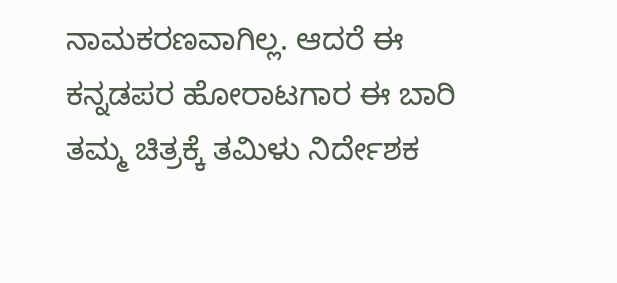ನಾಮಕರಣವಾಗಿಲ್ಲ. ಆದರೆ ಈ ಕನ್ನಡಪರ ಹೋರಾಟಗಾರ ಈ ಬಾರಿ ತಮ್ಮ ಚಿತ್ರಕ್ಕೆ ತಮಿಳು ನಿರ್ದೇಶಕ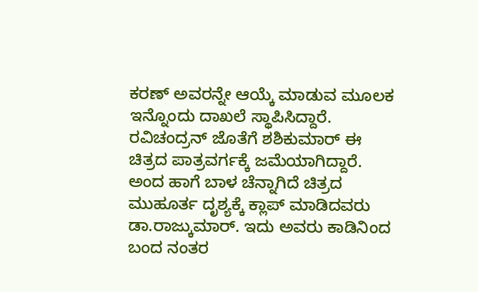ಕರಣ್ ಅವರನ್ನೇ ಆಯ್ಕೆ ಮಾಡುವ ಮೂಲಕ ಇನ್ನೊಂದು ದಾಖಲೆ ಸ್ಥಾಪಿಸಿದ್ದಾರೆ. ರವಿಚಂದ್ರನ್ ಜೊತೆಗೆ ಶಶಿಕುಮಾರ್ ಈ ಚಿತ್ರದ ಪಾತ್ರವರ್ಗಕ್ಕೆ ಜಮೆಯಾಗಿದ್ದಾರೆ.
ಅಂದ ಹಾಗೆ ಬಾಳ ಚೆನ್ನಾಗಿದೆ ಚಿತ್ರದ ಮುಹೂರ್ತ ದೃಶ್ಯಕ್ಕೆ ಕ್ಲಾಪ್ ಮಾಡಿದವರು ಡಾ.ರಾಜ್ಕುಮಾರ್. ಇದು ಅವರು ಕಾಡಿನಿಂದ ಬಂದ ನಂತರ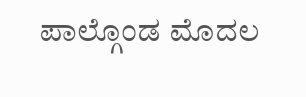ಪಾಲ್ಗೊಂಡ ಮೊದಲ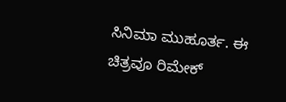ಸಿನಿಮಾ ಮುಹೂರ್ತ. ಈ ಚಿತ್ರವೂ ರಿಮೇಕ್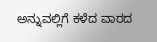ಅನ್ನುವಲ್ಲಿಗೆ ಕಳೆದ ವಾರದ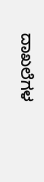ದಾಖಲೆಗಳ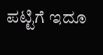ಪಟ್ಟಿಗೆ ಇದೂ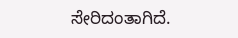ಸೇರಿದಂತಾಗಿದೆ.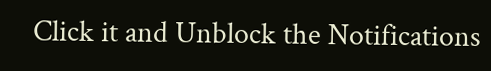Click it and Unblock the Notifications